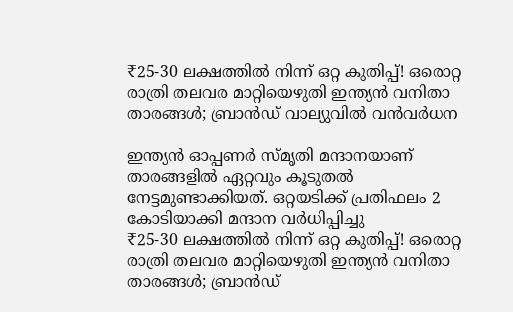₹25-30 ലക്ഷത്തില്‍ നിന്ന് ഒറ്റ കുതിപ്പ്! ഒരൊറ്റ രാത്രി തലവര മാറ്റിയെഴുതി ഇന്ത്യന്‍ വനിതാ താരങ്ങള്‍; ബ്രാന്‍ഡ് വാല്യുവില്‍ വന്‍വര്‍ധന

ഇന്ത്യന്‍ ഓപ്പണര്‍ സ്മൃതി മന്ദാനയാണ് താരങ്ങളില്‍ ഏറ്റവും കൂടുതല്‍ നേട്ടമുണ്ടാക്കിയത്. ഒറ്റയടിക്ക് പ്രതിഫലം 2 കോടിയാക്കി മന്ദാന വര്‍ധിപ്പിച്ചു
₹25-30 ലക്ഷത്തില്‍ നിന്ന് ഒറ്റ കുതിപ്പ്! ഒരൊറ്റ രാത്രി തലവര മാറ്റിയെഴുതി ഇന്ത്യന്‍ വനിതാ താരങ്ങള്‍; ബ്രാന്‍ഡ്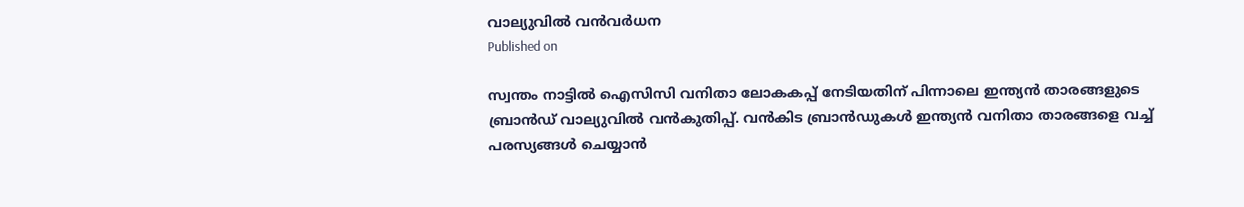വാല്യുവില്‍ വന്‍വര്‍ധന
Published on

സ്വന്തം നാട്ടില്‍ ഐസിസി വനിതാ ലോകകപ്പ് നേടിയതിന് പിന്നാലെ ഇന്ത്യന്‍ താരങ്ങളുടെ ബ്രാന്‍ഡ് വാല്യുവില്‍ വന്‍കുതിപ്പ്. വന്‍കിട ബ്രാന്‍ഡുകള്‍ ഇന്ത്യന്‍ വനിതാ താരങ്ങളെ വച്ച് പരസ്യങ്ങള്‍ ചെയ്യാന്‍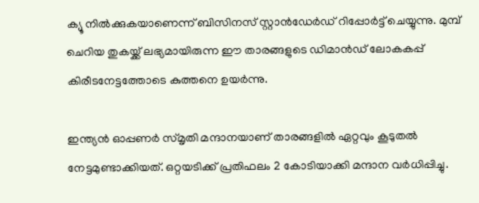ക്യൂ നില്‍ക്കുകയാണെന്ന് ബിസിനസ് സ്റ്റാന്‍ഡേര്‍ഡ് റിപ്പോര്‍ട്ട് ചെയ്യുന്നു. മുമ്പ് ചെറിയ തുകയ്ക്ക് ലഭ്യമായിരുന്ന ഈ താരങ്ങളുടെ ഡിമാന്‍ഡ് ലോകകപ്പ് കിരീടനേട്ടത്തോടെ കുത്തനെ ഉയര്‍ന്നു.

ഇന്ത്യന്‍ ഓപ്പണര്‍ സ്മൃതി മന്ദാനയാണ് താരങ്ങളില്‍ ഏറ്റവും കൂടുതല്‍ നേട്ടമുണ്ടാക്കിയത്. ഒറ്റയടിക്ക് പ്രതിഫലം 2 കോടിയാക്കി മന്ദാന വര്‍ധിപ്പിച്ചു.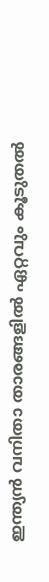ഇന്ത്യന്‍ വനിതാ താരങ്ങളില്‍ ഏറ്റവും കൂടുതല്‍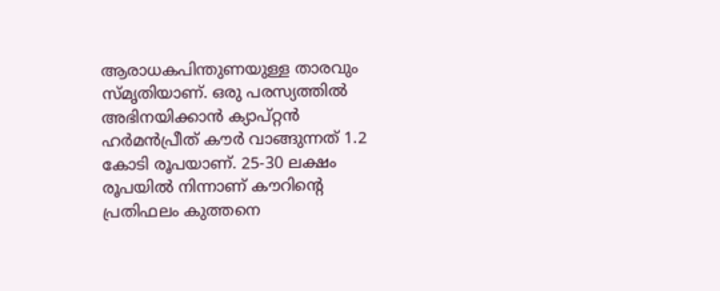ആരാധകപിന്തുണയുള്ള താരവും സ്മൃതിയാണ്. ഒരു പരസ്യത്തില്‍ അഭിനയിക്കാന്‍ ക്യാപ്റ്റന്‍ ഹര്‍മന്‍പ്രീത് കൗര്‍ വാങ്ങുന്നത് 1.2 കോടി രൂപയാണ്. 25-30 ലക്ഷം രൂപയില്‍ നിന്നാണ് കൗറിന്റെ പ്രതിഫലം കുത്തനെ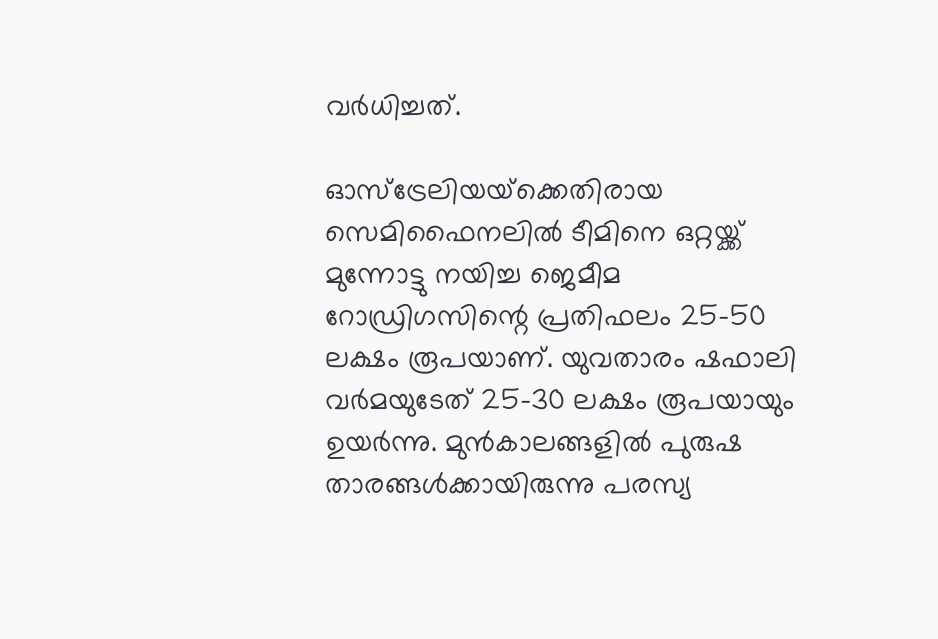വര്‍ധിച്ചത്.

ഓസ്‌ട്രേലിയയ്‌ക്കെതിരായ സെമിഫൈനലില്‍ ടീമിനെ ഒറ്റയ്ക്ക് മുന്നോട്ടു നയിച്ച ജെമീമ റോഡ്രിഗസിന്റെ പ്രതിഫലം 25-50 ലക്ഷം രൂപയാണ്. യുവതാരം ഷഫാലി വര്‍മയുടേത് 25-30 ലക്ഷം രൂപയായും ഉയര്‍ന്നു. മുന്‍കാലങ്ങളില്‍ പുരുഷ താരങ്ങള്‍ക്കായിരുന്നു പരസ്യ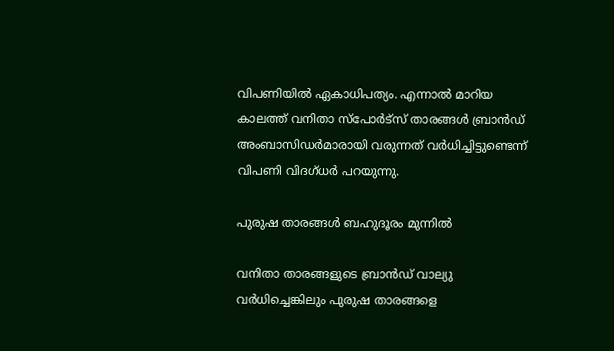വിപണിയില്‍ ഏകാധിപത്യം. എന്നാല്‍ മാറിയ കാലത്ത് വനിതാ സ്‌പോര്‍ട്‌സ് താരങ്ങള്‍ ബ്രാന്‍ഡ് അംബാസിഡര്‍മാരായി വരുന്നത് വര്‍ധിച്ചിട്ടുണ്ടെന്ന് വിപണി വിദഗ്ധര്‍ പറയുന്നു.

പുരുഷ താരങ്ങള്‍ ബഹുദൂരം മുന്നില്‍

വനിതാ താരങ്ങളുടെ ബ്രാന്‍ഡ് വാല്യു വര്‍ധിച്ചെങ്കിലും പുരുഷ താരങ്ങളെ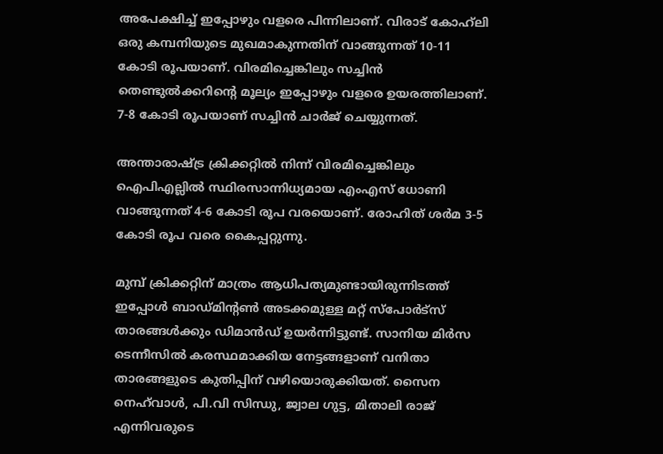അപേക്ഷിച്ച് ഇപ്പോഴും വളരെ പിന്നിലാണ്. വിരാട് കോഹ്‌ലി ഒരു കമ്പനിയുടെ മുഖമാകുന്നതിന് വാങ്ങുന്നത് 10-11 കോടി രൂപയാണ്. വിരമിച്ചെങ്കിലും സച്ചിന്‍ തെണ്ടുല്‍ക്കറിന്റെ മൂല്യം ഇപ്പോഴും വളരെ ഉയരത്തിലാണ്. 7-8 കോടി രൂപയാണ് സച്ചിന്‍ ചാര്‍ജ് ചെയ്യുന്നത്.

അന്താരാഷ്ട്ര ക്രിക്കറ്റില്‍ നിന്ന് വിരമിച്ചെങ്കിലും ഐപിഎല്ലില്‍ സ്ഥിരസാന്നിധ്യമായ എംഎസ് ധോണി വാങ്ങുന്നത് 4-6 കോടി രൂപ വരയൊണ്. രോഹിത് ശര്‍മ 3-5 കോടി രൂപ വരെ കൈപ്പറ്റുന്നു.

മുമ്പ് ക്രിക്കറ്റിന് മാത്രം ആധിപത്യമുണ്ടായിരുന്നിടത്ത് ഇപ്പോള്‍ ബാഡ്മിന്റണ്‍ അടക്കമുള്ള മറ്റ് സ്‌പോര്‍ട്‌സ് താരങ്ങള്‍ക്കും ഡിമാന്‍ഡ് ഉയര്‍ന്നിട്ടുണ്ട്. സാനിയ മിര്‍സ ടെന്നീസില്‍ കരസ്ഥമാക്കിയ നേട്ടങ്ങളാണ് വനിതാ താരങ്ങളുടെ കുതിപ്പിന് വഴിയൊരുക്കിയത്. സൈന നെഹ്‌വാള്‍, പി.വി സിന്ധു, ജ്വാല ഗുട്ട, മിതാലി രാജ് എന്നിവരുടെ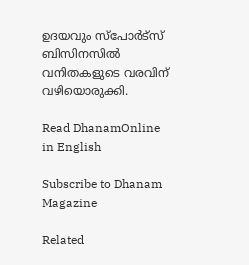ഉദയവും സ്‌പോര്‍ട്‌സ് ബിസിനസില്‍ വനിതകളുടെ വരവിന് വഴിയൊരുക്കി.

Read DhanamOnline in English

Subscribe to Dhanam Magazine

Related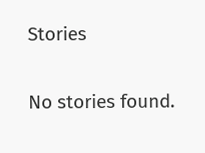Stories

No stories found.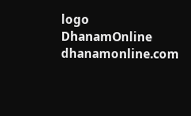logo
DhanamOnline
dhanamonline.com